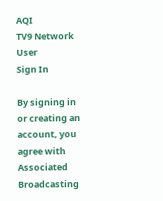AQI
TV9 Network
User
Sign In

By signing in or creating an account, you agree with Associated Broadcasting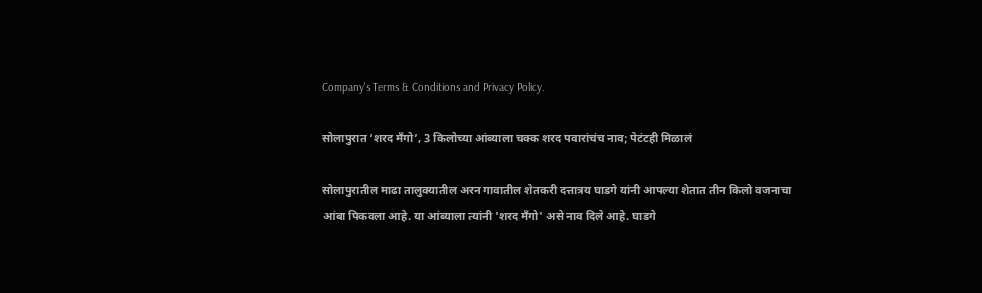Company's Terms & Conditions and Privacy Policy.

सोलापुरात ‘शरद मँगो’, 3 किलोच्या आंब्याला चक्क शरद पवारांचंच नाव; पेटंटही मिळालं

सोलापुरातील माढा तालुक्यातील अरन गावातील शेतकरी दत्तात्रय घाडगे यांनी आपल्या शेतात तीन किलो वजनाचा आंबा पिकवला आहे. या आंब्याला त्यांनी 'शरद मँगो' असे नाव दिले आहे. घाडगे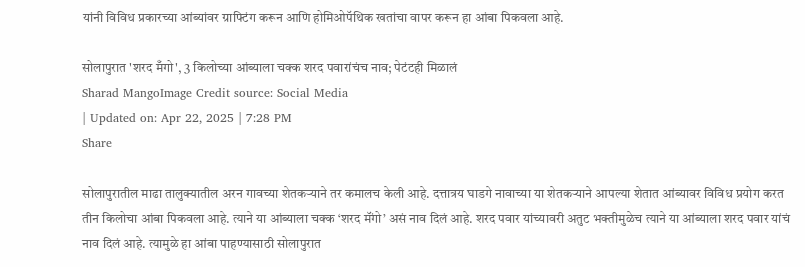यांनी विविध प्रकारच्या आंब्यांवर ग्राफ्टिंग करून आणि होमिओपॅथिक खतांचा वापर करून हा आंबा पिकवला आहे.

सोलापुरात 'शरद मँगो', 3 किलोच्या आंब्याला चक्क शरद पवारांचंच नाव; पेटंटही मिळालं
Sharad MangoImage Credit source: Social Media
| Updated on: Apr 22, 2025 | 7:28 PM
Share

सोलापुरातील माढा तालुक्यातील अरन गावच्या शेतकऱ्याने तर कमालच केली आहे. दत्तात्रय घाडगे नावाच्या या शेतकऱ्याने आपल्या शेतात आंब्यावर विविध प्रयोग करत तीन किलोचा आंबा पिकवला आहे. त्याने या आंब्याला चक्क ‘शरद मॅंगो’ असं नाव दिलं आहे. शरद पवार यांच्यावरी अतुट भक्तीमुळेच त्याने या आंब्याला शरद पवार यांचं नाव दिलं आहे. त्यामुळे हा आंबा पाहण्यासाठी सोलापुरात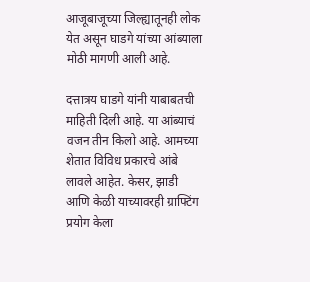आजूबाजूच्या जिल्ह्यातूनही लोक येत असून घाडगे यांच्या आंब्याला मोठी मागणी आली आहे.

दत्तात्रय घाडगे यांनी याबाबतची माहिती दिली आहे. या आंब्याचं वजन तीन किलो आहे. आमच्या शेतात विविध प्रकारचे आंबे लावले आहेत. केसर, झाडी आणि केळी याच्यावरही ग्राफ्टिंग प्रयोग केला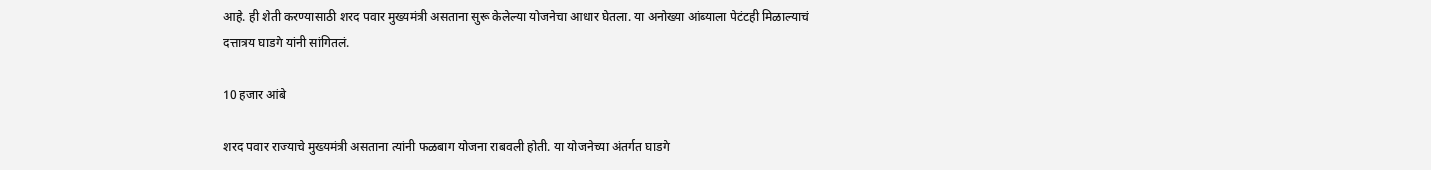आहे. ही शेती करण्यासाठी शरद पवार मुख्यमंत्री असताना सुरू केलेल्या योजनेचा आधार घेतला. या अनोख्या आंब्याला पेटंटही मिळाल्याचं दत्तात्रय घाडगे यांनी सांगितलं.

10 हजार आंबे

शरद पवार राज्याचे मुख्यमंत्री असताना त्यांनी फळबाग योजना राबवली होती. या योजनेच्या अंतर्गत घाडगे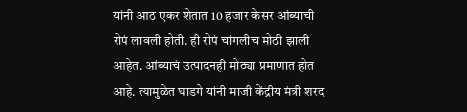यांनी आठ एकर शेतात 10 हजार केसर आंब्याची रोपं लावली होती. ही रोपं चांगलीच मोठी झाली आहेत. आंब्याचं उत्पादनही मोठ्या प्रमाणात होत आहे. त्यामुळेत घाडगे यांनी माजी केंद्रीय मंत्री शरद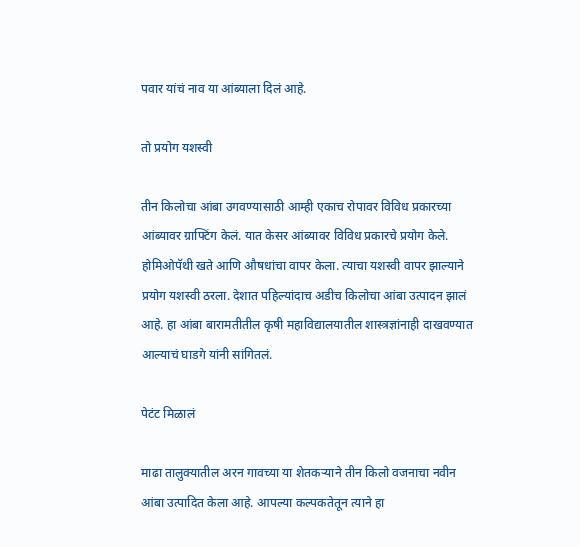पवार यांचं नाव या आंब्याला दिलं आहे.

तो प्रयोग यशस्वी

तीन किलोचा आंबा उगवण्यासाठी आम्ही एकाच रोपावर विविध प्रकारच्या आंब्यावर ग्राफ्टिंग केलं. यात केसर आंब्यावर विविध प्रकारचे प्रयोग केले. होमिओपॅथी खते आणि औषधांचा वापर केला. त्याचा यशस्वी वापर झाल्याने प्रयोग यशस्वी ठरला. देशात पहिल्यांदाच अडीच किलोचा आंबा उत्पादन झालं आहे. हा आंबा बारामतीतील कृषी महाविद्यालयातील शास्त्रज्ञांनाही दाखवण्यात आल्याचं घाडगे यांनी सांगितलं.

पेटंट मिळालं

माढा तालुक्यातील अरन गावच्या या शेतकऱ्याने तीन किलो वजनाचा नवीन आंबा उत्पादित केला आहे. आपल्या कल्पकतेतून त्याने हा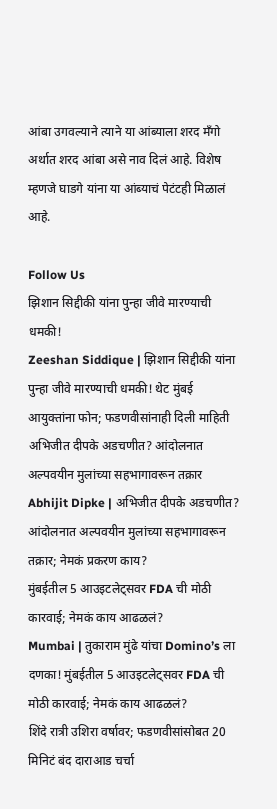आंबा उगवल्याने त्याने या आंब्याला शरद मँगो अर्थात शरद आंबा असे नाव दिलं आहे. विशेष म्हणजे घाडगे यांना या आंब्याचं पेटंटही मिळालं आहे.

Follow Us
झिशान सिद्दीकी यांना पुन्हा जीवे मारण्याची धमकी!
Zeeshan Siddique | झिशान सिद्दीकी यांना पुन्हा जीवे मारण्याची धमकी! थेट मुंबई आयुक्तांना फोन; फडणवीसांनाही दिली माहिती
अभिजीत दीपके अडचणीत? आंदोलनात अल्पवयीन मुलांच्या सहभागावरून तक्रार
Abhijit Dipke | अभिजीत दीपके अडचणीत? आंदोलनात अल्पवयीन मुलांच्या सहभागावरून तक्रार; नेमकं प्रकरण काय?
मुंबईतील 5 आउइटलेट्सवर FDA ची मोठी कारवाई; नेमकं काय आढळलं?
Mumbai | तुकाराम मुंढे यांचा Domino’s ला दणका! मुंबईतील 5 आउइटलेट्सवर FDA ची मोठी कारवाई; नेमकं काय आढळलं?
शिंदे रात्री उशिरा वर्षावर; फडणवीसांसोबत 20 मिनिटं बंद दाराआड चर्चा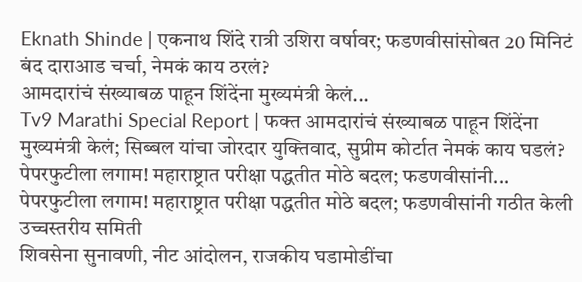Eknath Shinde | एकनाथ शिंदे रात्री उशिरा वर्षावर; फडणवीसांसोबत 20 मिनिटं बंद दाराआड चर्चा, नेमकं काय ठरलं?
आमदारांचं संख्याबळ पाहून शिंदेंना मुख्यमंत्री केलं...
Tv9 Marathi Special Report | फक्त आमदारांचं संख्याबळ पाहून शिंदेंना मुख्यमंत्री केलं; सिब्बल यांचा जोरदार युक्तिवाद, सुप्रीम कोर्टात नेमकं काय घडलं?
पेपरफुटीला लगाम! महाराष्ट्रात परीक्षा पद्धतीत मोठे बदल; फडणवीसांनी...
पेपरफुटीला लगाम! महाराष्ट्रात परीक्षा पद्धतीत मोठे बदल; फडणवीसांनी गठीत केली उच्चस्तरीय समिती
शिवसेना सुनावणी, नीट आंदोलन, राजकीय घडामोडींचा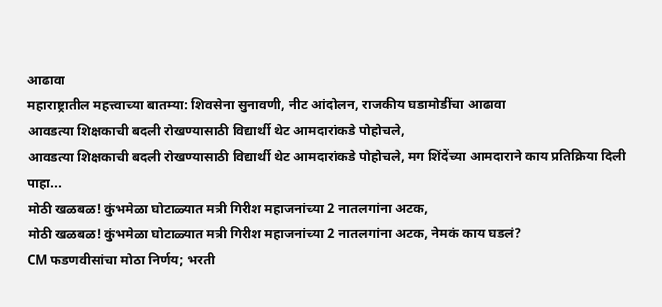आढावा
महाराष्ट्रातील महत्त्वाच्या बातम्या: शिवसेना सुनावणी, नीट आंदोलन, राजकीय घडामोडींचा आढावा
आवडत्या शिक्षकाची बदली रोखण्यासाठी विद्यार्थी थेट आमदारांकडे पोहोचले,
आवडत्या शिक्षकाची बदली रोखण्यासाठी विद्यार्थी थेट आमदारांकडे पोहोचले, मग शिंदेंच्या आमदाराने काय प्रतिक्रिया दिली पाहा...
मोठी खळबळ! कुंभमेळा घोटाळ्यात मत्री गिरीश महाजनांच्या 2 नातलगांना अटक,
मोठी खळबळ! कुंभमेळा घोटाळ्यात मत्री गिरीश महाजनांच्या 2 नातलगांना अटक, नेमकं काय घडलं?
CM फडणवीसांचा मोठा निर्णय; भरती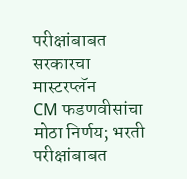परीक्षांबाबत सरकारचा मास्टरप्लॅन
CM फडणवीसांचा मोठा निर्णय; भरती परीक्षांबाबत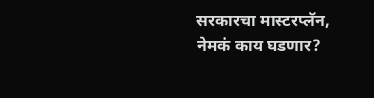सरकारचा मास्टरप्लॅन, नेमकं काय घडणार?